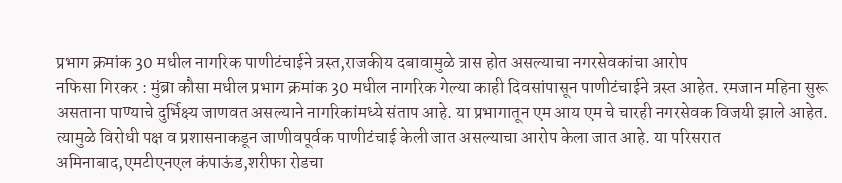प्रभाग क्रमांक 30 मधील नागरिक पाणीटंचाईने त्रस्त,राजकीय दबावामुळे त्रास होत असल्याचा नगरसेवकांचा आरोप
नफिसा गिरकर : मुंब्रा कौसा मधील प्रभाग क्रमांक 30 मधील नागरिक गेल्या काही दिवसांपासून पाणीटंचाईने त्रस्त आहेत. रमजान महिना सुरू असताना पाण्याचे दुर्भिक्ष्य जाणवत असल्याने नागरिकांमध्ये संताप आहे. या प्रभागातून एम आय एम चे चारही नगरसेवक विजयी झाले आहेत. त्यामुळे विरोधी पक्ष व प्रशासनाकडून जाणीवपूर्वक पाणीटंचाई केली जात असल्याचा आरोप केला जात आहे. या परिसरात अमिनाबाद,एमटीएनएल कंपाऊंड,शरीफा रोडचा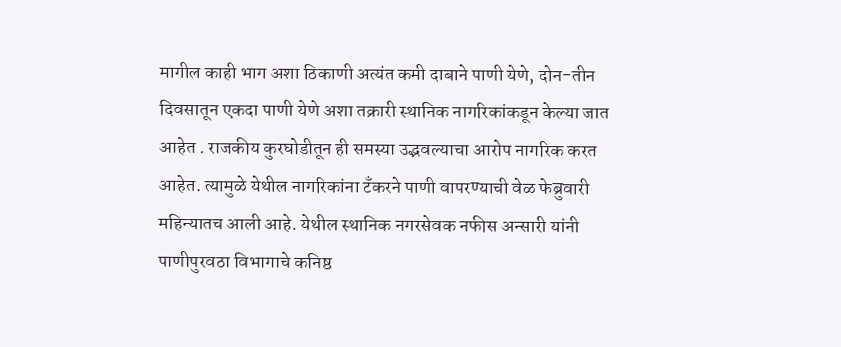मागील काही भाग अशा ठिकाणी अत्यंत कमी दाबाने पाणी येणे, दोन-तीन दिवसातून एकदा पाणी येणे अशा तक्रारी स्थानिक नागरिकांकडून केल्या जात आहेत . राजकीय कुरघोडीतून ही समस्या उद्भवल्याचा आरोप नागरिक करत आहेत. त्यामुळे येथील नागरिकांना टँकरने पाणी वापरण्याची वेळ फेब्रुवारी महिन्यातच आली आहे. येथील स्थानिक नगरसेवक नफीस अन्सारी यांनी पाणीपुरवठा विभागाचे कनिष्ठ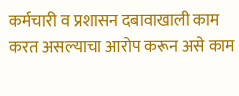कर्मचारी व प्रशासन दबावाखाली काम करत असल्याचा आरोप करून असे काम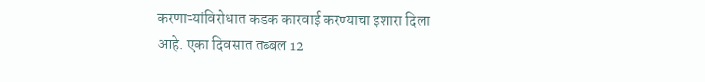करणाऱ्यांविरोधात कडक कारवाई करण्याचा इशारा दिला आहे. एका दिवसात तब्बल 12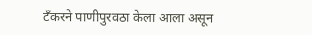टँकरने पाणीपुरवठा केला आला असून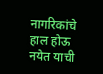नागरिकांचे हाल होऊ नयेत याची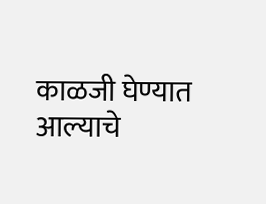काळजी घेण्यात आल्याचे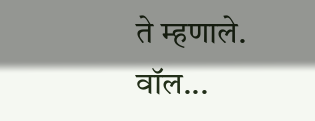ते म्हणाले. वॉल...